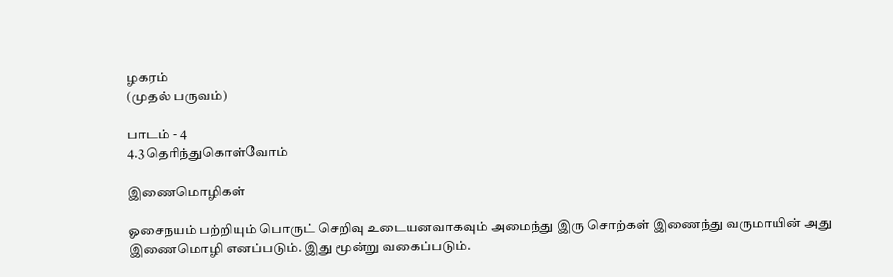ழகரம்
(முதல் பருவம்)

பாடம் - 4
4.3 தெரிந்துகொள்வோம்

இணைமொழிகள்

ஓசைநயம் பற்றியும் பொருட் செறிவு உடையனவாகவும் அமைந்து இரு சொற்கள் இணைந்து வருமாயின் அது இணைமொழி எனப்படும். இது மூன்று வகைப்படும்.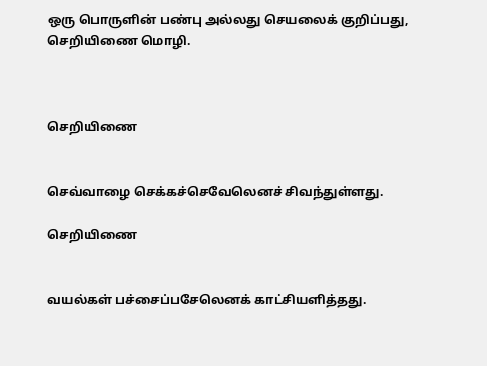ஒரு பொருளின் பண்பு அல்லது செயலைக் குறிப்பது, செறியிணை மொழி.



செறியிணை


செவ்வாழை செக்கச்செவேலெனச் சிவந்துள்ளது.

செறியிணை


வயல்கள் பச்சைப்பசேலெனக் காட்சியளித்தது.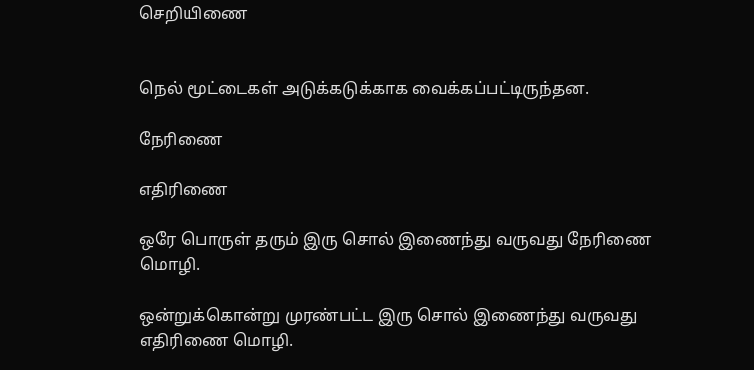செறியிணை


நெல் மூட்டைகள் அடுக்கடுக்காக வைக்கப்பட்டிருந்தன.

நேரிணை

எதிரிணை

ஒரே பொருள் தரும் இரு சொல் இணைந்து வருவது நேரிணை மொழி.

ஒன்றுக்கொன்று முரண்பட்ட இரு சொல் இணைந்து வருவது எதிரிணை மொழி.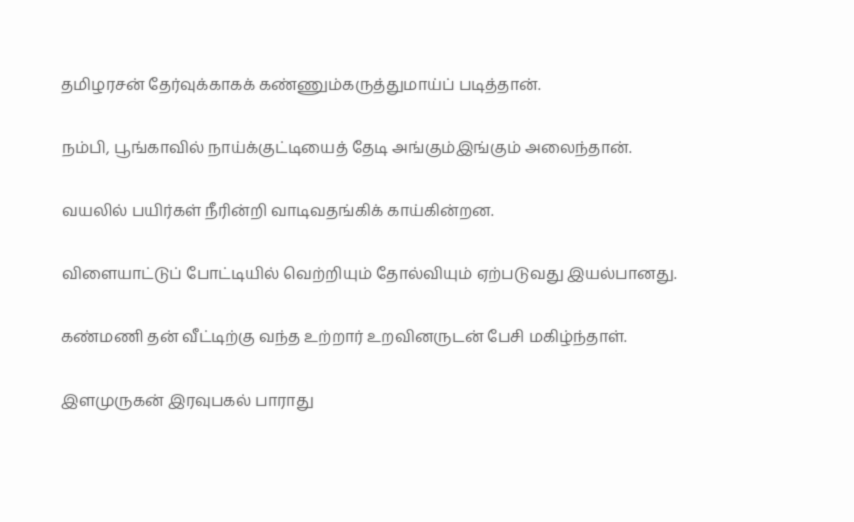தமிழரசன் தேர்வுக்காகக் கண்ணும்கருத்துமாய்ப் படித்தான்.

நம்பி, பூங்காவில் நாய்க்குட்டியைத் தேடி அங்கும்இங்கும் அலைந்தான்.

வயலில் பயிர்கள் நீரின்றி வாடிவதங்கிக் காய்கின்றன.

விளையாட்டுப் போட்டியில் வெற்றியும் தோல்வியும் ஏற்படுவது இயல்பானது.

கண்மணி தன் வீட்டிற்கு வந்த உற்றார் உறவினருடன் பேசி மகிழ்ந்தாள்.

இளமுருகன் இரவுபகல் பாராது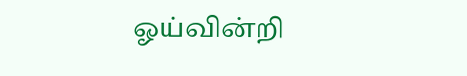ஓய்வின்றி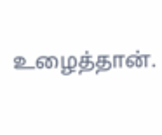உழைத்தான்.